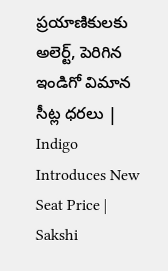ప్రయాణికులకు అలెర్ట్‌, పెరిగిన ఇండిగో విమాన సీట్ల ధరలు | Indigo Introduces New Seat Price | Sakshi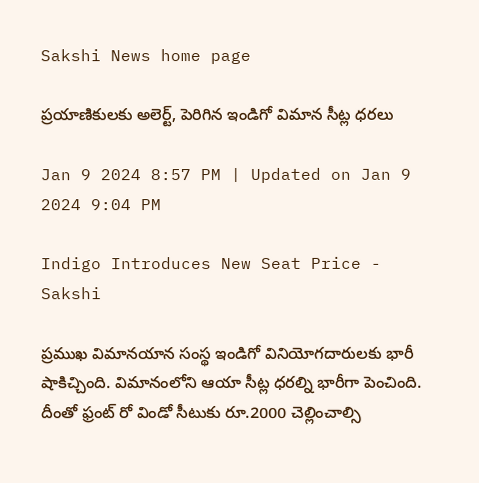Sakshi News home page

ప్రయాణికులకు అలెర్ట్‌, పెరిగిన ఇండిగో విమాన సీట్ల ధరలు

Jan 9 2024 8:57 PM | Updated on Jan 9 2024 9:04 PM

Indigo Introduces New Seat Price - Sakshi

ప్రముఖ విమానయాన సంస్థ ఇండిగో వినియోగదారులకు భారీ షాకిచ్చింది. విమానంలోని ఆయా సీట్ల ధరల్ని భారీగా పెంచింది. దీంతో ఫ్రంట్‌ రో విండో సీటుకు రూ.2000 చెల్లించాల్సి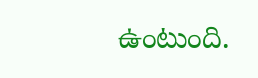ఉంటుంది.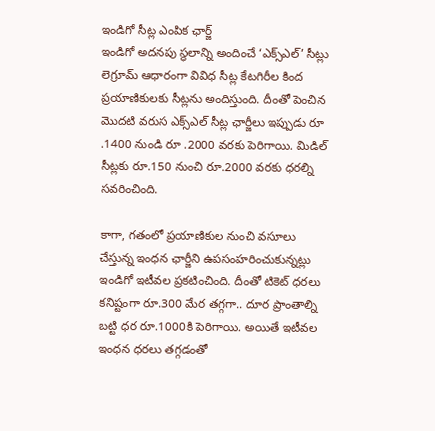ఇండిగో సీట్ల ఎంపిక ఛార్జ్
ఇండిగో అదనపు స్థలాన్ని అందించే ‘ఎక్స్ఎల్’ సీట్లు లెగ్రూమ్ ఆధారంగా వివిధ సీట్ల కేటగిరీల కింద ప్రయాణికులకు సీట్లను అందిస్తుంది. దీంతో పెంచిన మొదటి వరుస ఎక్స్ఎల్ సీట్ల ఛార్జీలు ఇప్పుడు రూ .1400 నుండి రూ .2000 వరకు పెరిగాయి. మిడిల్ సీట్లకు రూ.150 నుంచి రూ.2000 వరకు ధరల్ని సవరించింది.

కాగా, గతంలో ప్రయాణికుల నుంచి వసూలు చేస్తున్న ఇంధన ఛార్జీని ఉపసంహరించుకున్నట్లు ఇండిగో ఇటీవల ప్రకటించింది. దీంతో టికెట్‌ ధరలు కనిష్టంగా రూ.300 మేర తగ్గగా.. దూర ప్రాంతాల్ని బట్టి ధర రూ.1000కి పెరిగాయి. అయితే ఇటీవల ఇంధన ధరలు తగ్గడంతో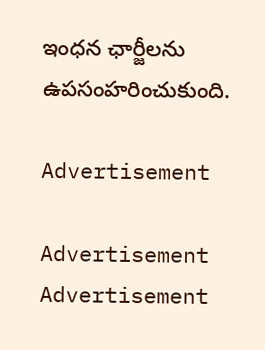ఇంధన ఛార్జీలను ఉపసంహరించుకుంది.

Advertisement

Advertisement
Advertisement